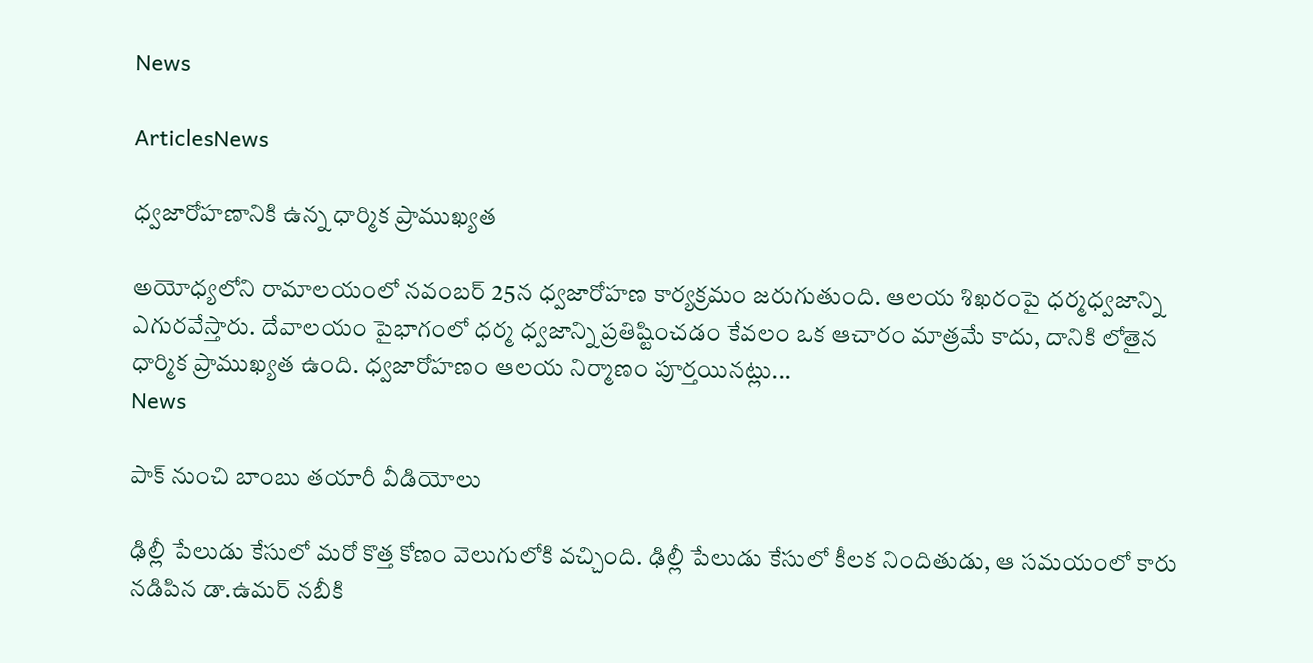News

ArticlesNews

ధ్వజారోహణానికి ఉన్న ధార్మిక ప్రాముఖ్యత

అయోధ్యలోని రామాలయంలో నవంబర్ 25న ధ్వజారోహణ కార్యక్రమం జరుగుతుంది. ఆలయ శిఖరంపై ధర్మధ్వజాన్ని ఎగురవేస్తారు. దేవాలయం పైభాగంలో ధర్మ ధ్వజాన్ని ప్రతిష్టించడం కేవలం ఒక ఆచారం మాత్రమే కాదు, దానికి లోతైన ధార్మిక ప్రాముఖ్యత ఉంది. ధ్వజారోహణం ఆలయ నిర్మాణం పూర్తయినట్లు...
News

పాక్‌ నుంచి బాంబు తయారీ వీడియోలు

ఢిల్లీ పేలుడు కేసులో మరో కొత్త కోణం వెలుగులోకి వచ్చింది. ఢిల్లీ పేలుడు కేసులో కీలక నిందితుడు, ఆ సమయంలో కారు నడిపిన డా.ఉమర్‌ నబీకి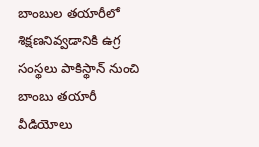బాంబుల తయారీలో శిక్షణనివ్వడానికి ఉగ్ర సంస్థలు పాకిస్థాన్‌ నుంచి బాంబు తయారీ వీడియోలు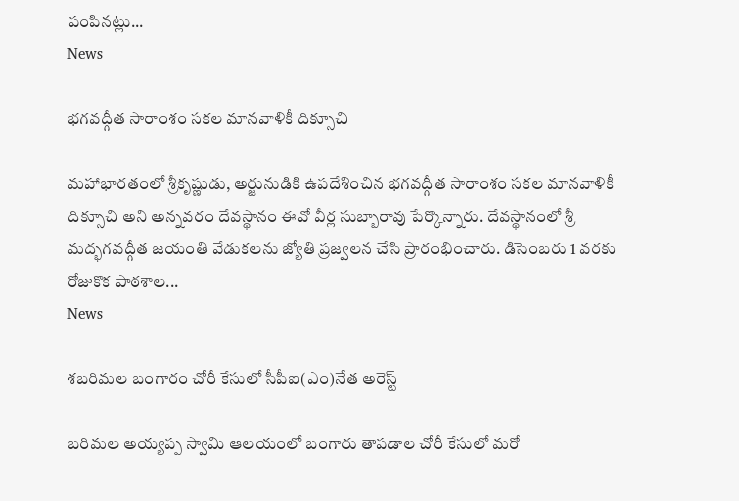పంపినట్లు...
News

భగవద్గీత సారాంశం సకల మానవాళికీ దిక్సూచి

మహాభారతంలో శ్రీకృష్ణుడు, అర్జునుడికి ఉపదేశించిన భగవద్గీత సారాంశం సకల మానవాళికీ దిక్సూచి అని అన్నవరం దేవస్థానం ఈవో వీర్ల సుబ్బారావు పేర్కొన్నారు. దేవస్థానంలో శ్రీ మద్భగవద్గీత జయంతి వేడుకలను జ్యోతి ప్రజ్వలన చేసి ప్రారంభించారు. డిసెంబరు 1 వరకు రోజుకొక పాఠశాల...
News

శబరిమల బంగారం చోరీ కేసులో సీపీఐ(ఎం)నేత అరెస్ట్

బరిమల అయ్యప్ప స్వామి ఆలయంలో బంగారు తాపడాల చోరీ కేసులో మరో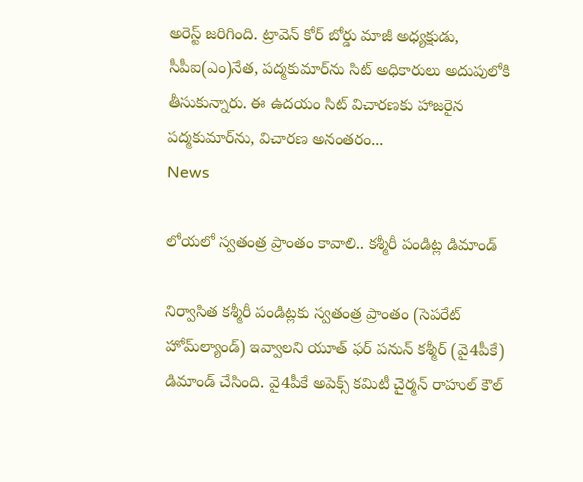అరెస్ట్ జరిగింది. ట్రావెన్ కోర్ బోర్డు మాజీ అధ్యక్షుడు, సీపీఐ(ఎం)నేత, పద్మకుమార్‌‌ను సిట్ అధికారులు అదుపులోకి తీసుకున్నారు. ఈ ఉదయం సిట్ విచారణకు హాజరైన పద్మకుమార్‌ను, విచారణ అనంతరం...
News

లోయలో స్వతంత్ర ప్రాంతం కావాలి.. కశ్మీరీ పండిట్ల డిమాండ్‌

నిర్వాసిత కశ్మీరీ పండిట్లకు స్వతంత్ర ప్రాంతం (సెపరేట్‌ హోమ్‌ల్యాండ్‌) ఇవ్వాలని యూత్‌ ఫర్‌ పనున్‌ కశ్మీర్‌ (వై4పీకే) డిమాండ్‌ చేసింది. వై4పీకే అపెక్స్‌ కమిటీ చైర్మన్‌ రాహుల్‌ కౌల్‌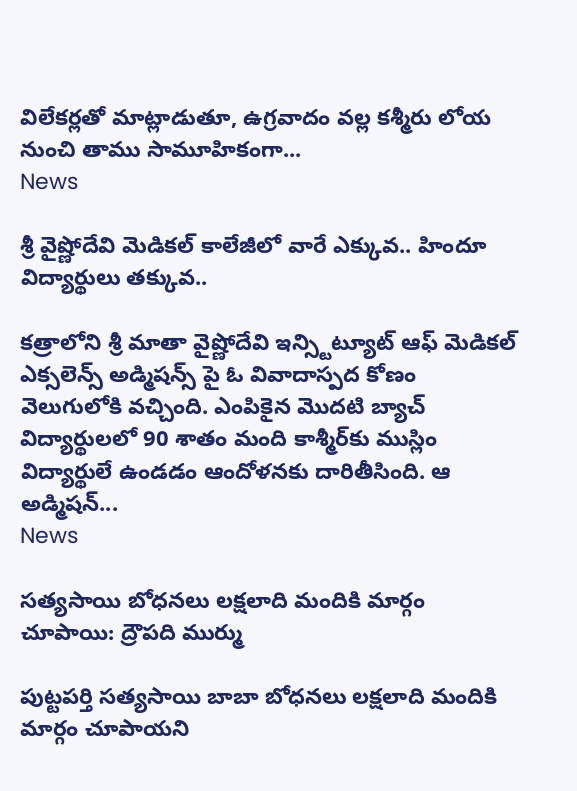విలేకర్లతో మాట్లాడుతూ, ఉగ్రవాదం వల్ల కశ్మీరు లోయ నుంచి తాము సామూహికంగా...
News

శ్రీ వైష్ణోదేవి మెడికల్ కాలేజీలో వారే ఎక్కువ.. హిందూ విద్యార్థులు తక్కువ..

కత్రాలోని శ్రీ మాతా వైష్ణోదేవి ఇన్స్టిట్యూట్ ఆఫ్ మెడికల్ ఎక్సలెన్స్ అడ్మిషన్స్ పై ఓ వివాదాస్పద కోణం వెలుగులోకి వచ్చింది. ఎంపికైన మొదటి బ్యాచ్ విద్యార్థులలో 90 శాతం మంది కాశ్మీర్‌కు ముస్లిం విద్యార్థులే ఉండడం ఆందోళనకు దారితీసింది. ఆ అడ్మిషన్...
News

సత్యసాయి బోధనలు లక్షలాది మందికి మార్గం చూపాయి: ద్రౌపది ముర్ము

పుట్టపర్తి సత్యసాయి బాబా బోధనలు లక్షలాది మందికి మార్గం చూపాయని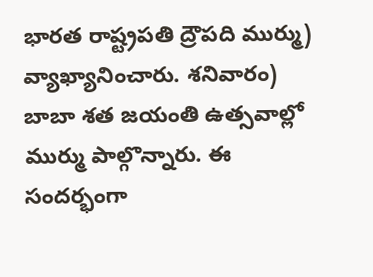భారత రాష్ట్రపతి ద్రౌపది ముర్ము) వ్యాఖ్యానించారు. శనివారం) బాబా శత జయంతి ఉత్సవాల్లో ముర్ము పాల్గొన్నారు. ఈ సందర్భంగా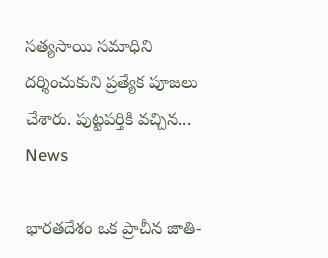సత్యసాయి సమాధిని దర్శించుకుని ప్రత్యేక పూజలు చేశారు. పుట్టపర్తికి వచ్చిన...
News

భారతదేశం ఒక ప్రాచీన జాతి-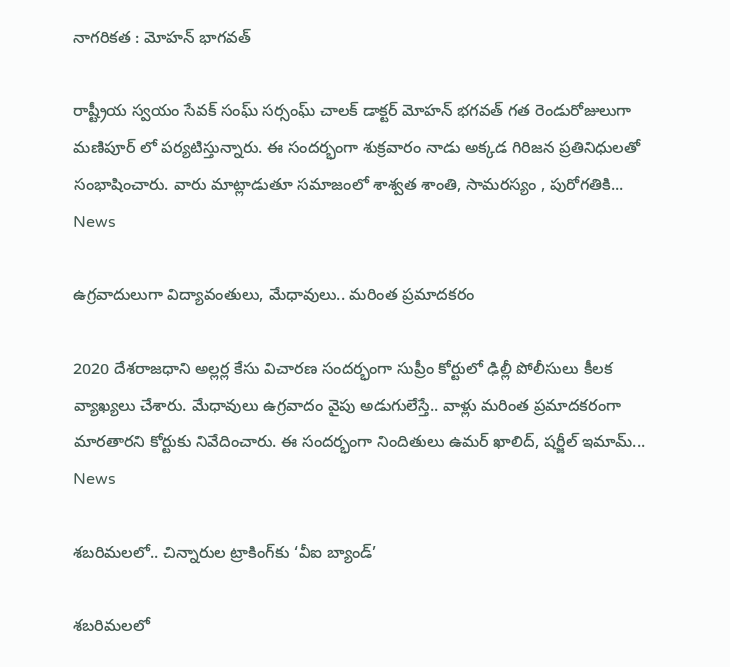నాగరికత : మోహన్ భాగవత్

రాష్ట్రీయ స్వయం సేవక్ సంఘ్ సర్సంఘ్ చాలక్ డాక్టర్ మోహన్ భగవత్ గత రెండురోజులుగా మణిపూర్ లో పర్యటిస్తున్నారు. ఈ సందర్భంగా శుక్రవారం నాడు అక్కడ గిరిజన ప్రతినిధులతో సంభాషించారు. వారు మాట్లాడుతూ సమాజంలో శాశ్వత శాంతి, సామరస్యం , పురోగతికి...
News

ఉగ్రవాదులుగా విద్యావంతులు, మేధావులు.. మరింత ప్రమాదకరం

2020 దేశరాజధాని అల్లర్ల కేసు విచారణ సందర్భంగా సుప్రీం కోర్టులో ఢిల్లీ పోలీసులు కీలక వ్యాఖ్యలు చేశారు‍. మేధావులు ఉగ్రవాదం వైపు అడుగులేస్తే.. వాళ్లు మరింత ప్రమాదకరంగా మారతారని కోర్టుకు నివేదించారు. ఈ సందర్భంగా నిందితులు ఉమర్ ఖాలిద్, షర్జీల్ ఇమామ్...
News

శబరిమలలో.. చిన్నారుల ట్రాకింగ్‌కు ‘వీఐ బ్యాండ్’

శబరిమలలో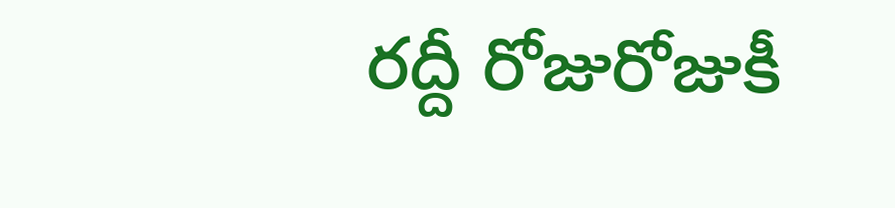రద్దీ రోజురోజుకీ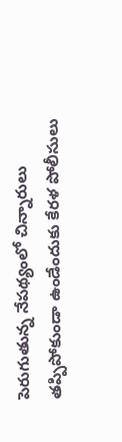పెరుగుతున్న నేపథ్యంలో చిన్నారులు తప్పిపోకుండా ఉండేందుకు కేరళ పోలీసులు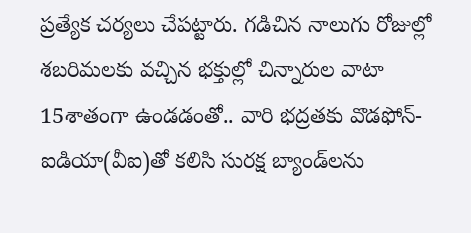ప్రత్యేక చర్యలు చేపట్టారు. గడిచిన నాలుగు రోజుల్లో శబరిమలకు వచ్చిన భక్తుల్లో చిన్నారుల వాటా 15శాతంగా ఉండడంతో.. వారి భద్రతకు వొడఫోన్-ఐడియా(వీఐ)తో కలిసి సురక్ష బ్యాండ్‌లను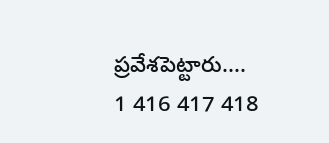ప్రవేశపెట్టారు....
1 416 417 418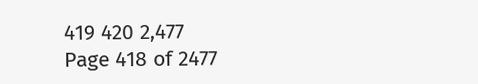419 420 2,477
Page 418 of 2477